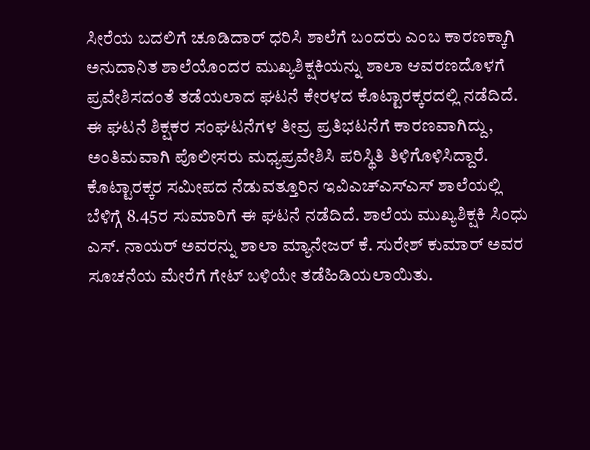ಸೀರೆಯ ಬದಲಿಗೆ ಚೂಡಿದಾರ್ ಧರಿಸಿ ಶಾಲೆಗೆ ಬಂದರು ಎಂಬ ಕಾರಣಕ್ಕಾಗಿ ಅನುದಾನಿತ ಶಾಲೆಯೊಂದರ ಮುಖ್ಯಶಿಕ್ಷಕಿಯನ್ನು ಶಾಲಾ ಆವರಣದೊಳಗೆ ಪ್ರವೇಶಿಸದಂತೆ ತಡೆಯಲಾದ ಘಟನೆ ಕೇರಳದ ಕೊಟ್ಟಾರಕ್ಕರದಲ್ಲಿ ನಡೆದಿದೆ.
ಈ ಘಟನೆ ಶಿಕ್ಷಕರ ಸಂಘಟನೆಗಳ ತೀವ್ರ ಪ್ರತಿಭಟನೆಗೆ ಕಾರಣವಾಗಿದ್ದು, ಅಂತಿಮವಾಗಿ ಪೊಲೀಸರು ಮಧ್ಯಪ್ರವೇಶಿಸಿ ಪರಿಸ್ಥಿತಿ ತಿಳಿಗೊಳಿಸಿದ್ದಾರೆ.
ಕೊಟ್ಟಾರಕ್ಕರ ಸಮೀಪದ ನೆಡುವತ್ತೂರಿನ ಇವಿಎಚ್ಎಸ್ಎಸ್ ಶಾಲೆಯಲ್ಲಿ ಬೆಳಿಗ್ಗೆ 8.45ರ ಸುಮಾರಿಗೆ ಈ ಘಟನೆ ನಡೆದಿದೆ. ಶಾಲೆಯ ಮುಖ್ಯಶಿಕ್ಷಕಿ ಸಿಂಧು ಎಸ್. ನಾಯರ್ ಅವರನ್ನು ಶಾಲಾ ಮ್ಯಾನೇಜರ್ ಕೆ. ಸುರೇಶ್ ಕುಮಾರ್ ಅವರ ಸೂಚನೆಯ ಮೇರೆಗೆ ಗೇಟ್ ಬಳಿಯೇ ತಡೆಹಿಡಿಯಲಾಯಿತು.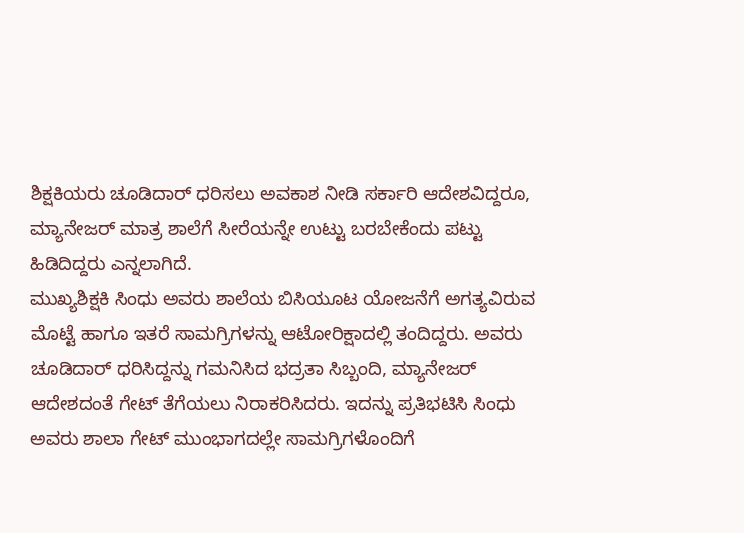ಶಿಕ್ಷಕಿಯರು ಚೂಡಿದಾರ್ ಧರಿಸಲು ಅವಕಾಶ ನೀಡಿ ಸರ್ಕಾರಿ ಆದೇಶವಿದ್ದರೂ, ಮ್ಯಾನೇಜರ್ ಮಾತ್ರ ಶಾಲೆಗೆ ಸೀರೆಯನ್ನೇ ಉಟ್ಟು ಬರಬೇಕೆಂದು ಪಟ್ಟು ಹಿಡಿದಿದ್ದರು ಎನ್ನಲಾಗಿದೆ.
ಮುಖ್ಯಶಿಕ್ಷಕಿ ಸಿಂಧು ಅವರು ಶಾಲೆಯ ಬಿಸಿಯೂಟ ಯೋಜನೆಗೆ ಅಗತ್ಯವಿರುವ ಮೊಟ್ಟೆ ಹಾಗೂ ಇತರೆ ಸಾಮಗ್ರಿಗಳನ್ನು ಆಟೋರಿಕ್ಷಾದಲ್ಲಿ ತಂದಿದ್ದರು. ಅವರು ಚೂಡಿದಾರ್ ಧರಿಸಿದ್ದನ್ನು ಗಮನಿಸಿದ ಭದ್ರತಾ ಸಿಬ್ಬಂದಿ, ಮ್ಯಾನೇಜರ್ ಆದೇಶದಂತೆ ಗೇಟ್ ತೆಗೆಯಲು ನಿರಾಕರಿಸಿದರು. ಇದನ್ನು ಪ್ರತಿಭಟಿಸಿ ಸಿಂಧು ಅವರು ಶಾಲಾ ಗೇಟ್ ಮುಂಭಾಗದಲ್ಲೇ ಸಾಮಗ್ರಿಗಳೊಂದಿಗೆ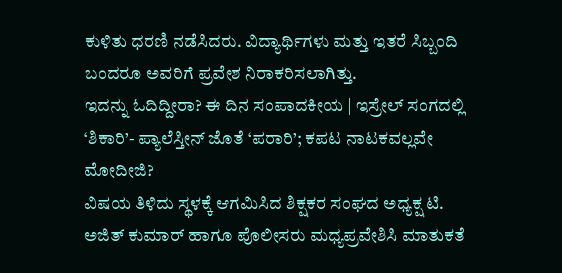ಕುಳಿತು ಧರಣಿ ನಡೆಸಿದರು. ವಿದ್ಯಾರ್ಥಿಗಳು ಮತ್ತು ಇತರೆ ಸಿಬ್ಬಂದಿ ಬಂದರೂ ಅವರಿಗೆ ಪ್ರವೇಶ ನಿರಾಕರಿಸಲಾಗಿತ್ತು.
ಇದನ್ನು ಓದಿದ್ದೀರಾ? ಈ ದಿನ ಸಂಪಾದಕೀಯ | ಇಸ್ರೇಲ್ ಸಂಗದಲ್ಲಿ ‘ಶಿಕಾರಿ’- ಪ್ಯಾಲೆಸ್ತೀನ್ ಜೊತೆ ‘ಪರಾರಿ’; ಕಪಟ ನಾಟಕವಲ್ಲವೇ ಮೋದೀಜಿ?
ವಿಷಯ ತಿಳಿದು ಸ್ಥಳಕ್ಕೆ ಆಗಮಿಸಿದ ಶಿಕ್ಷಕರ ಸಂಘದ ಅಧ್ಯಕ್ಷ ಟಿ. ಅಜಿತ್ ಕುಮಾರ್ ಹಾಗೂ ಪೊಲೀಸರು ಮಧ್ಯಪ್ರವೇಶಿಸಿ ಮಾತುಕತೆ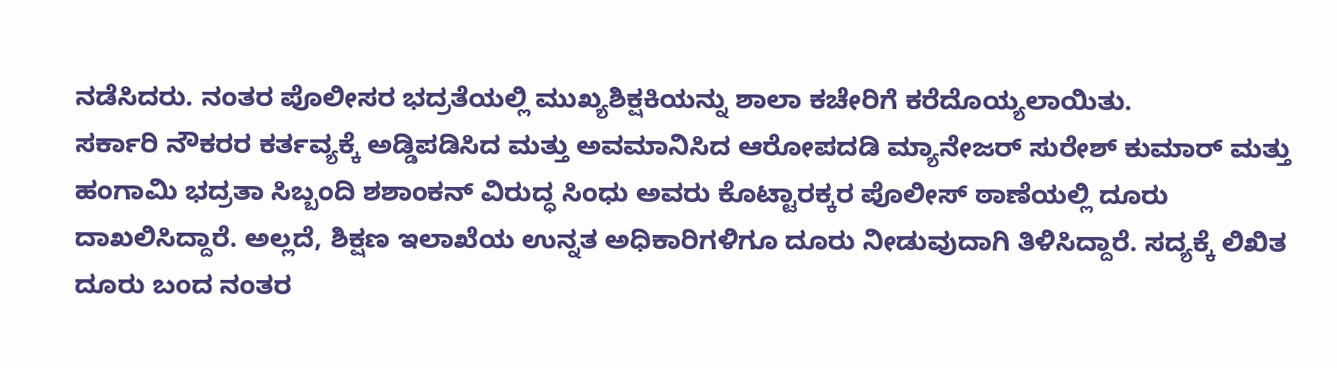ನಡೆಸಿದರು. ನಂತರ ಪೊಲೀಸರ ಭದ್ರತೆಯಲ್ಲಿ ಮುಖ್ಯಶಿಕ್ಷಕಿಯನ್ನು ಶಾಲಾ ಕಚೇರಿಗೆ ಕರೆದೊಯ್ಯಲಾಯಿತು.
ಸರ್ಕಾರಿ ನೌಕರರ ಕರ್ತವ್ಯಕ್ಕೆ ಅಡ್ಡಿಪಡಿಸಿದ ಮತ್ತು ಅವಮಾನಿಸಿದ ಆರೋಪದಡಿ ಮ್ಯಾನೇಜರ್ ಸುರೇಶ್ ಕುಮಾರ್ ಮತ್ತು ಹಂಗಾಮಿ ಭದ್ರತಾ ಸಿಬ್ಬಂದಿ ಶಶಾಂಕನ್ ವಿರುದ್ಧ ಸಿಂಧು ಅವರು ಕೊಟ್ಟಾರಕ್ಕರ ಪೊಲೀಸ್ ಠಾಣೆಯಲ್ಲಿ ದೂರು ದಾಖಲಿಸಿದ್ದಾರೆ. ಅಲ್ಲದೆ, ಶಿಕ್ಷಣ ಇಲಾಖೆಯ ಉನ್ನತ ಅಧಿಕಾರಿಗಳಿಗೂ ದೂರು ನೀಡುವುದಾಗಿ ತಿಳಿಸಿದ್ದಾರೆ. ಸದ್ಯಕ್ಕೆ ಲಿಖಿತ ದೂರು ಬಂದ ನಂತರ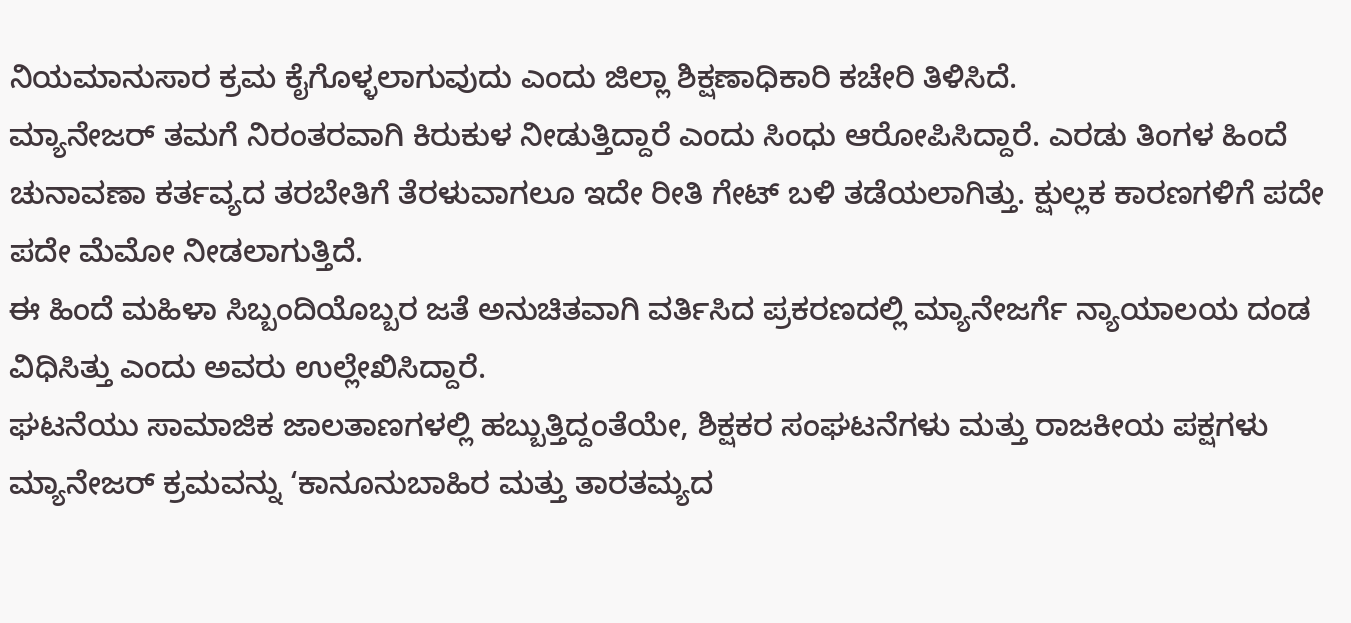ನಿಯಮಾನುಸಾರ ಕ್ರಮ ಕೈಗೊಳ್ಳಲಾಗುವುದು ಎಂದು ಜಿಲ್ಲಾ ಶಿಕ್ಷಣಾಧಿಕಾರಿ ಕಚೇರಿ ತಿಳಿಸಿದೆ.
ಮ್ಯಾನೇಜರ್ ತಮಗೆ ನಿರಂತರವಾಗಿ ಕಿರುಕುಳ ನೀಡುತ್ತಿದ್ದಾರೆ ಎಂದು ಸಿಂಧು ಆರೋಪಿಸಿದ್ದಾರೆ. ಎರಡು ತಿಂಗಳ ಹಿಂದೆ ಚುನಾವಣಾ ಕರ್ತವ್ಯದ ತರಬೇತಿಗೆ ತೆರಳುವಾಗಲೂ ಇದೇ ರೀತಿ ಗೇಟ್ ಬಳಿ ತಡೆಯಲಾಗಿತ್ತು. ಕ್ಷುಲ್ಲಕ ಕಾರಣಗಳಿಗೆ ಪದೇ ಪದೇ ಮೆಮೋ ನೀಡಲಾಗುತ್ತಿದೆ.
ಈ ಹಿಂದೆ ಮಹಿಳಾ ಸಿಬ್ಬಂದಿಯೊಬ್ಬರ ಜತೆ ಅನುಚಿತವಾಗಿ ವರ್ತಿಸಿದ ಪ್ರಕರಣದಲ್ಲಿ ಮ್ಯಾನೇಜರ್ಗೆ ನ್ಯಾಯಾಲಯ ದಂಡ ವಿಧಿಸಿತ್ತು ಎಂದು ಅವರು ಉಲ್ಲೇಖಿಸಿದ್ದಾರೆ.
ಘಟನೆಯು ಸಾಮಾಜಿಕ ಜಾಲತಾಣಗಳಲ್ಲಿ ಹಬ್ಬುತ್ತಿದ್ದಂತೆಯೇ, ಶಿಕ್ಷಕರ ಸಂಘಟನೆಗಳು ಮತ್ತು ರಾಜಕೀಯ ಪಕ್ಷಗಳು ಮ್ಯಾನೇಜರ್ ಕ್ರಮವನ್ನು ‘ಕಾನೂನುಬಾಹಿರ ಮತ್ತು ತಾರತಮ್ಯದ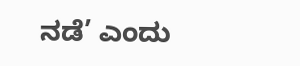ನಡೆ’ ಎಂದು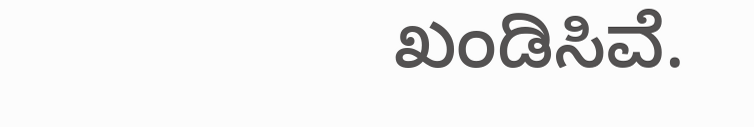ಖಂಡಿಸಿವೆ.